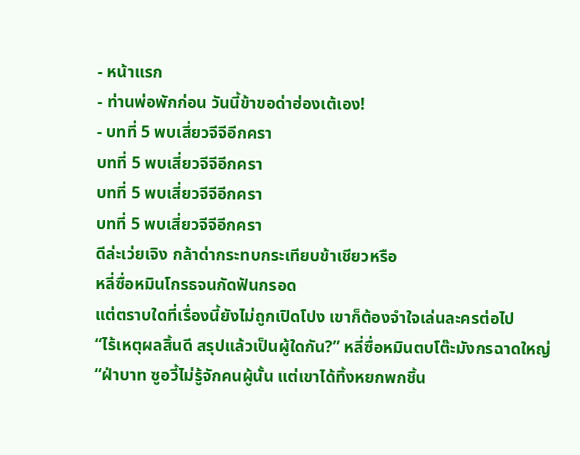- หน้าแรก
- ท่านพ่อพักก่อน วันนี้ข้าขอด่าฮ่องเต้เอง!
- บทที่ 5 พบเสี่ยวจีจีอีกครา
บทที่ 5 พบเสี่ยวจีจีอีกครา
บทที่ 5 พบเสี่ยวจีจีอีกครา
บทที่ 5 พบเสี่ยวจีจีอีกครา
ดีล่ะเว่ยเจิง กล้าด่ากระทบกระเทียบข้าเชียวหรือ
หลี่ซื่อหมินโกรธจนกัดฟันกรอด
แต่ตราบใดที่เรื่องนี้ยังไม่ถูกเปิดโปง เขาก็ต้องจำใจเล่นละครต่อไป
“ไร้เหตุผลสิ้นดี สรุปแล้วเป็นผู้ใดกัน?” หลี่ซื่อหมินตบโต๊ะมังกรฉาดใหญ่
“ฝ่าบาท ซูอวี้ไม่รู้จักคนผู้นั้น แต่เขาได้ทิ้งหยกพกชิ้น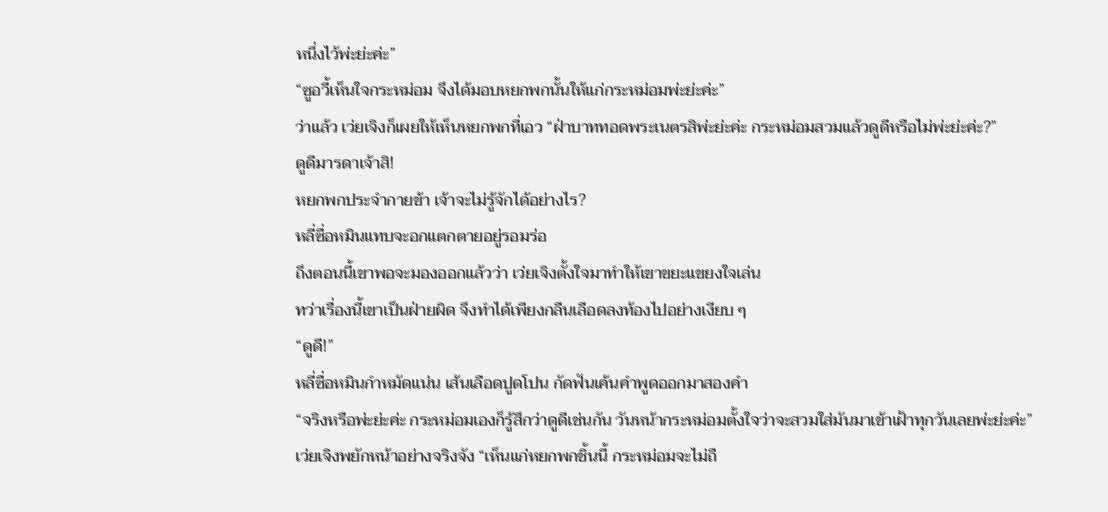หนึ่งไว้พ่ะย่ะค่ะ”
“ซูอวี้เห็นใจกระหม่อม จึงได้มอบหยกพกนั้นให้แก่กระหม่อมพ่ะย่ะค่ะ”
ว่าแล้ว เว่ยเจิงก็เผยให้เห็นหยกพกที่เอว “ฝ่าบาททอดพระเนตรสิพ่ะย่ะค่ะ กระหม่อมสวมแล้วดูดีหรือไม่พ่ะย่ะค่ะ?”
ดูดีมารดาเจ้าสิ!
หยกพกประจำกายข้า เจ้าจะไม่รู้จักได้อย่างไร?
หลี่ซื่อหมินแทบจะอกแตกตายอยู่รอมร่อ
ถึงตอนนี้เขาพอจะมองออกแล้วว่า เว่ยเจิงตั้งใจมาทำให้เขาขยะแขยงใจเล่น
ทว่าเรื่องนี้เขาเป็นฝ่ายผิด จึงทำได้เพียงกลืนเลือดลงท้องไปอย่างเงียบ ๆ
“ดูดี!”
หลี่ซื่อหมินกำหมัดแน่น เส้นเลือดปูดโปน กัดฟันเค้นคำพูดออกมาสองคำ
“จริงหรือพ่ะย่ะค่ะ กระหม่อมเองก็รู้สึกว่าดูดีเช่นกัน วันหน้ากระหม่อมตั้งใจว่าจะสวมใส่มันมาเข้าเฝ้าทุกวันเลยพ่ะย่ะค่ะ”
เว่ยเจิงพยักหน้าอย่างจริงจัง “เห็นแก่หยกพกชิ้นนี้ กระหม่อมจะไม่ถื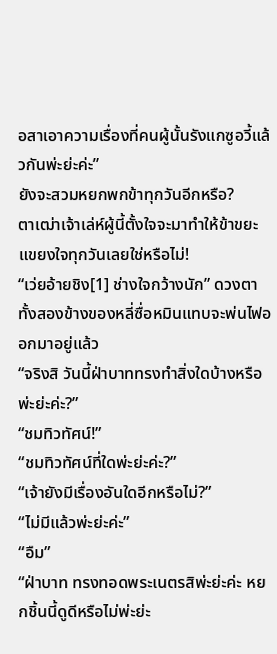อสาเอาความเรื่องที่คนผู้นั้นรังแกซูอวี้แล้วกันพ่ะย่ะค่ะ”
ยังจะสวมหยกพกข้าทุกวันอีกหรือ?
ตาเฒ่าเจ้าเล่ห์ผู้นี้ตั้งใจจะมาทำให้ข้าขยะแขยงใจทุกวันเลยใช่หรือไม่!
“เว่ยอ้ายชิง[1] ช่างใจกว้างนัก” ดวงตาทั้งสองข้างของหลี่ซื่อหมินแทบจะพ่นไฟออกมาอยู่แล้ว
“จริงสิ วันนี้ฝ่าบาททรงทำสิ่งใดบ้างหรือพ่ะย่ะค่ะ?”
“ชมทิวทัศน์!”
“ชมทิวทัศน์ที่ใดพ่ะย่ะค่ะ?”
“เจ้ายังมีเรื่องอันใดอีกหรือไม่?”
“ไม่มีแล้วพ่ะย่ะค่ะ”
“อืม”
“ฝ่าบาท ทรงทอดพระเนตรสิพ่ะย่ะค่ะ หยกชิ้นนี้ดูดีหรือไม่พ่ะย่ะ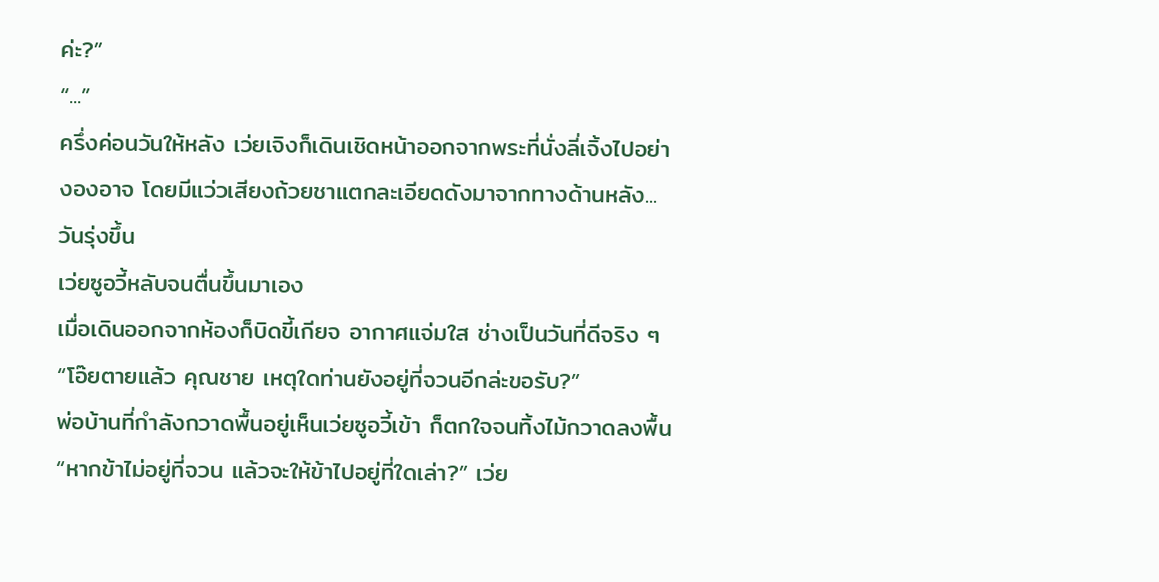ค่ะ?”
“...”
ครึ่งค่อนวันให้หลัง เว่ยเจิงก็เดินเชิดหน้าออกจากพระที่นั่งลี่เจิ้งไปอย่างองอาจ โดยมีแว่วเสียงถ้วยชาแตกละเอียดดังมาจากทางด้านหลัง...
วันรุ่งขึ้น
เว่ยซูอวี้หลับจนตื่นขึ้นมาเอง
เมื่อเดินออกจากห้องก็บิดขี้เกียจ อากาศแจ่มใส ช่างเป็นวันที่ดีจริง ๆ
“โอ๊ยตายแล้ว คุณชาย เหตุใดท่านยังอยู่ที่จวนอีกล่ะขอรับ?”
พ่อบ้านที่กำลังกวาดพื้นอยู่เห็นเว่ยซูอวี้เข้า ก็ตกใจจนทิ้งไม้กวาดลงพื้น
“หากข้าไม่อยู่ที่จวน แล้วจะให้ข้าไปอยู่ที่ใดเล่า?” เว่ย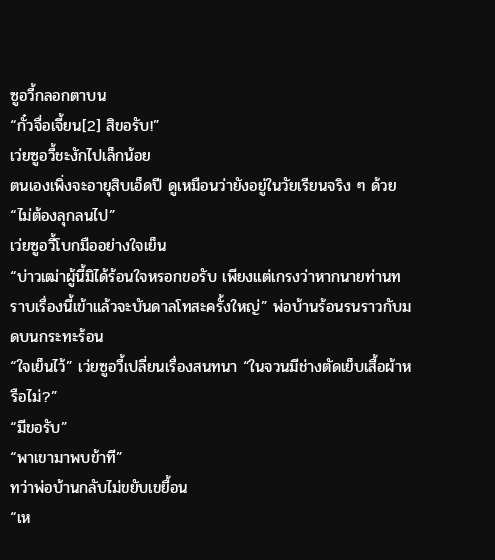ซูอวี้กลอกตาบน
“กั๋วจื่อเจี้ยน[2] สิขอรับ!”
เว่ยซูอวี้ชะงักไปเล็กน้อย
ตนเองเพิ่งจะอายุสิบเอ็ดปี ดูเหมือนว่ายังอยู่ในวัยเรียนจริง ๆ ด้วย
“ไม่ต้องลุกลนไป”
เว่ยซูอวี้โบกมืออย่างใจเย็น
“บ่าวเฒ่าผู้นี้มิได้ร้อนใจหรอกขอรับ เพียงแต่เกรงว่าหากนายท่านทราบเรื่องนี้เข้าแล้วจะบันดาลโทสะครั้งใหญ่” พ่อบ้านร้อนรนราวกับมดบนกระทะร้อน
“ใจเย็นไว้” เว่ยซูอวี้เปลี่ยนเรื่องสนทนา “ในจวนมีช่างตัดเย็บเสื้อผ้าหรือไม่?”
“มีขอรับ”
“พาเขามาพบข้าที”
ทว่าพ่อบ้านกลับไม่ขยับเขยื้อน
“เห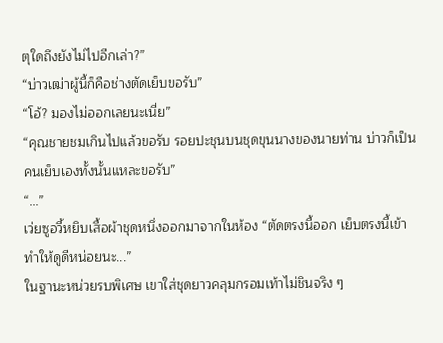ตุใดถึงยังไม่ไปอีกเล่า?”
“บ่าวเฒ่าผู้นี้ก็คือช่างตัดเย็บขอรับ”
“โอ้? มองไม่ออกเลยนะเนี่ย”
“คุณชายชมเกินไปแล้วขอรับ รอยปะชุนบนชุดขุนนางของนายท่าน บ่าวก็เป็นคนเย็บเองทั้งนั้นแหละขอรับ”
“...”
เว่ยซูอวี้หยิบเสื้อผ้าชุดหนึ่งออกมาจากในห้อง “ตัดตรงนี้ออก เย็บตรงนี้เข้า ทำให้ดูดีหน่อยนะ...”
ในฐานะหน่วยรบพิเศษ เขาใส่ชุดยาวคลุมกรอมเท้าไม่ชินจริง ๆ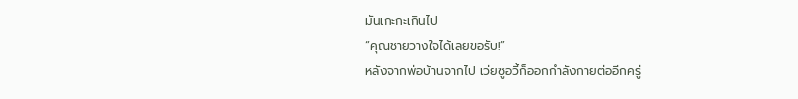มันเกะกะเกินไป
“คุณชายวางใจได้เลยขอรับ!”
หลังจากพ่อบ้านจากไป เว่ยซูอวี้ก็ออกกำลังกายต่ออีกครู่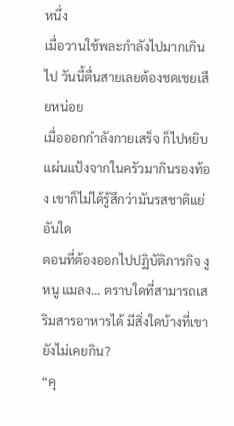หนึ่ง
เมื่อวานใช้พละกำลังไปมากเกินไป วันนี้ตื่นสายเลยต้องชดเชยเสียหน่อย
เมื่อออกกำลังกายเสร็จ ก็ไปหยิบแผ่นแป้งจากในครัวมากินรองท้อง เขาก็ไม่ได้รู้สึกว่ามันรสชาติแย่อันใด
ตอนที่ต้องออกไปปฏิบัติภารกิจ งู หนู แมลง... ตราบใดที่สามารถเสริมสารอาหารได้ มีสิ่งใดบ้างที่เขายังไม่เคยกิน?
“คุ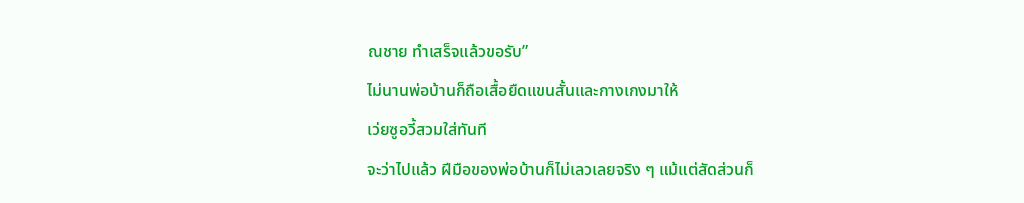ณชาย ทำเสร็จแล้วขอรับ”
ไม่นานพ่อบ้านก็ถือเสื้อยืดแขนสั้นและกางเกงมาให้
เว่ยซูอวี้สวมใส่ทันที
จะว่าไปแล้ว ฝีมือของพ่อบ้านก็ไม่เลวเลยจริง ๆ แม้แต่สัดส่วนก็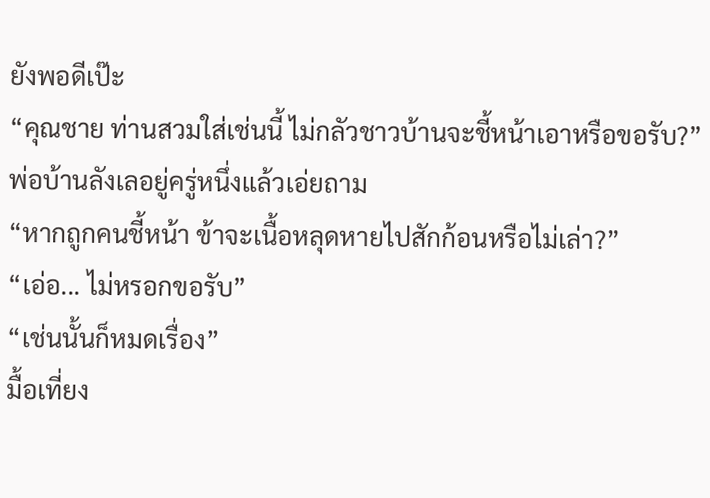ยังพอดีเป๊ะ
“คุณชาย ท่านสวมใส่เช่นนี้ ไม่กลัวชาวบ้านจะชี้หน้าเอาหรือขอรับ?” พ่อบ้านลังเลอยู่ครู่หนึ่งแล้วเอ่ยถาม
“หากถูกคนชี้หน้า ข้าจะเนื้อหลุดหายไปสักก้อนหรือไม่เล่า?”
“เอ่อ... ไม่หรอกขอรับ”
“เช่นนั้นก็หมดเรื่อง”
มื้อเที่ยง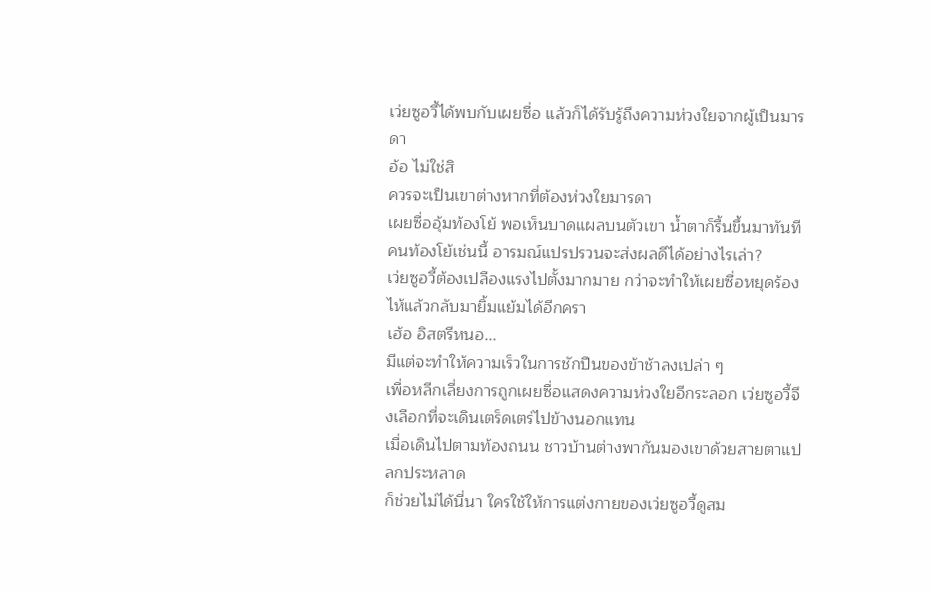เว่ยซูอวี้ได้พบกับเผยซื่อ แล้วก็ได้รับรู้ถึงความห่วงใยจากผู้เป็นมารดา
อ้อ ไม่ใช่สิ
ควรจะเป็นเขาต่างหากที่ต้องห่วงใยมารดา
เผยซื่ออุ้มท้องโย้ พอเห็นบาดแผลบนตัวเขา น้ำตาก็รื้นขึ้นมาทันที
คนท้องโย้เช่นนี้ อารมณ์แปรปรวนจะส่งผลดีได้อย่างไรเล่า?
เว่ยซูอวี้ต้องเปลืองแรงไปตั้งมากมาย กว่าจะทำให้เผยซื่อหยุดร้องไห้แล้วกลับมายิ้มแย้มได้อีกครา
เฮ้อ อิสตรีหนอ...
มีแต่จะทำให้ความเร็วในการชักปืนของข้าช้าลงเปล่า ๆ
เพื่อหลีกเลี่ยงการถูกเผยซื่อแสดงความห่วงใยอีกระลอก เว่ยซูอวี้จึงเลือกที่จะเดินเตร็ดเตร่ไปข้างนอกแทน
เมื่อเดินไปตามท้องถนน ชาวบ้านต่างพากันมองเขาด้วยสายตาแปลกประหลาด
ก็ช่วยไม่ได้นี่นา ใครใช้ให้การแต่งกายของเว่ยซูอวี้ดูสม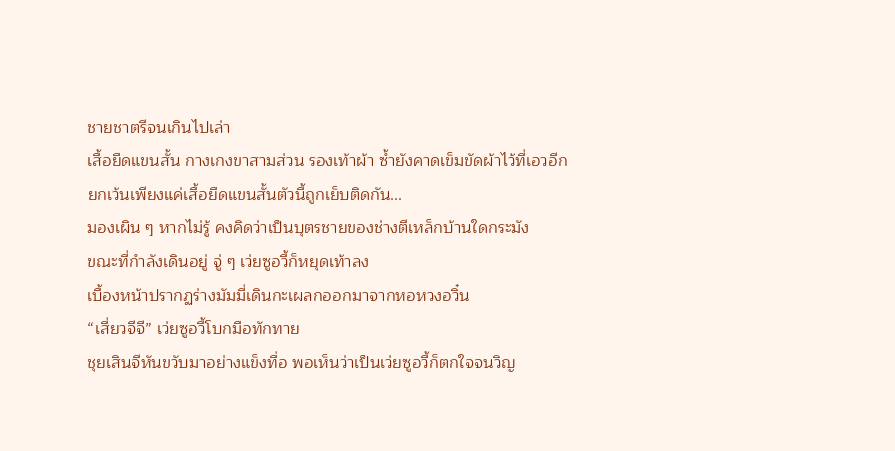ชายชาตรีจนเกินไปเล่า
เสื้อยืดแขนสั้น กางเกงขาสามส่วน รองเท้าผ้า ซ้ำยังคาดเข็มขัดผ้าไว้ที่เอวอีก
ยกเว้นเพียงแค่เสื้อยืดแขนสั้นตัวนี้ถูกเย็บติดกัน...
มองเผิน ๆ หากไม่รู้ คงคิดว่าเป็นบุตรชายของช่างตีเหล็กบ้านใดกระมัง
ขณะที่กำลังเดินอยู่ จู่ ๆ เว่ยซูอวี้ก็หยุดเท้าลง
เบื้องหน้าปรากฏร่างมัมมี่เดินกะเผลกออกมาจากหอหวงอวิ๋น
“เสี่ยวจีจี” เว่ยซูอวี้โบกมือทักทาย
ชุยเสินจีหันขวับมาอย่างแข็งทื่อ พอเห็นว่าเป็นเว่ยซูอวี้ก็ตกใจจนวิญ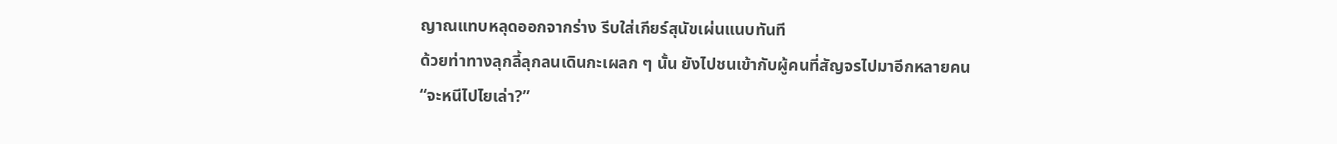ญาณแทบหลุดออกจากร่าง รีบใส่เกียร์สุนัขเผ่นแนบทันที
ด้วยท่าทางลุกลี้ลุกลนเดินกะเผลก ๆ นั้น ยังไปชนเข้ากับผู้คนที่สัญจรไปมาอีกหลายคน
“จะหนีไปไยเล่า?”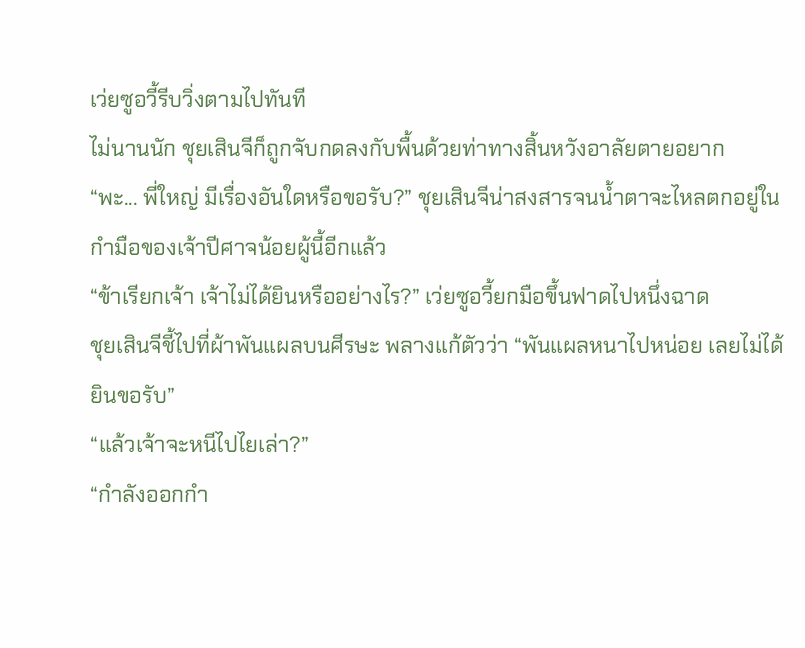เว่ยซูอวี้รีบวิ่งตามไปทันที
ไม่นานนัก ชุยเสินจีก็ถูกจับกดลงกับพื้นด้วยท่าทางสิ้นหวังอาลัยตายอยาก
“พะ... พี่ใหญ่ มีเรื่องอันใดหรือขอรับ?” ชุยเสินจีน่าสงสารจนน้ำตาจะไหลตกอยู่ในกำมือของเจ้าปีศาจน้อยผู้นี้อีกแล้ว
“ข้าเรียกเจ้า เจ้าไม่ได้ยินหรืออย่างไร?” เว่ยซูอวี้ยกมือขึ้นฟาดไปหนึ่งฉาด
ชุยเสินจีชี้ไปที่ผ้าพันแผลบนศีรษะ พลางแก้ตัวว่า “พันแผลหนาไปหน่อย เลยไม่ได้ยินขอรับ”
“แล้วเจ้าจะหนีไปไยเล่า?”
“กำลังออกกำ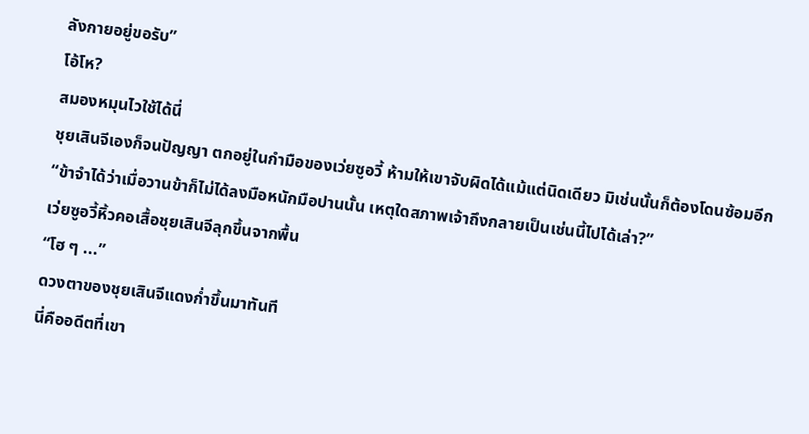ลังกายอยู่ขอรับ”
โอ้โห?
สมองหมุนไวใช้ได้นี่
ชุยเสินจีเองก็จนปัญญา ตกอยู่ในกำมือของเว่ยซูอวี้ ห้ามให้เขาจับผิดได้แม้แต่นิดเดียว มิเช่นนั้นก็ต้องโดนซ้อมอีก
“ข้าจำได้ว่าเมื่อวานข้าก็ไม่ได้ลงมือหนักมือปานนั้น เหตุใดสภาพเจ้าถึงกลายเป็นเช่นนี้ไปได้เล่า?”
เว่ยซูอวี้หิ้วคอเสื้อชุยเสินจีลุกขึ้นจากพื้น
“โฮ ๆ ...”
ดวงตาของชุยเสินจีแดงก่ำขึ้นมาทันที
นี่คืออดีตที่เขา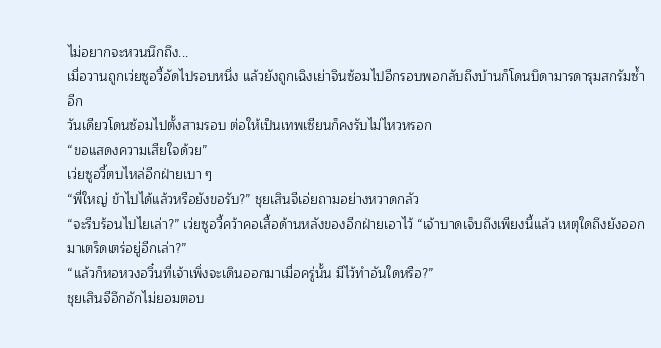ไม่อยากจะหวนนึกถึง...
เมื่อวานถูกเว่ยซูอวี้อัดไปรอบหนึ่ง แล้วยังถูกเฉิงเย่าจินซ้อมไปอีกรอบพอกลับถึงบ้านก็โดนบิดามารดารุมสกรัมซ้ำอีก
วันเดียวโดนซ้อมไปตั้งสามรอบ ต่อให้เป็นเทพเซียนก็คงรับไม่ไหวหรอก
“ขอแสดงความเสียใจด้วย”
เว่ยซูอวี้ตบไหล่อีกฝ่ายเบา ๆ
“พี่ใหญ่ ข้าไปได้แล้วหรือยังขอรับ?” ชุยเสินจีเอ่ยถามอย่างหวาดกลัว
“จะรีบร้อนไปไยเล่า?” เว่ยซูอวี้คว้าคอเสื้อด้านหลังของอีกฝ่ายเอาไว้ “เจ้าบาดเจ็บถึงเพียงนี้แล้ว เหตุใดถึงยังออกมาเตร็ดเตร่อยู่อีกเล่า?”
“แล้วก็หอหวงอวิ๋นที่เจ้าเพิ่งจะเดินออกมาเมื่อครู่นั้น มีไว้ทำอันใดหรือ?”
ชุยเสินจีอึกอักไม่ยอมตอบ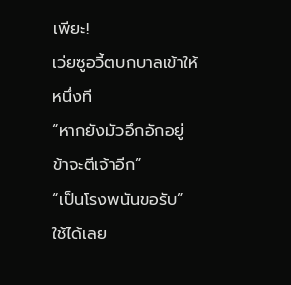เพียะ!
เว่ยซูอวี้ตบกบาลเข้าให้หนึ่งที
“หากยังมัวอึกอักอยู่ ข้าจะตีเจ้าอีก”
“เป็นโรงพนันขอรับ”
ใช้ได้เลย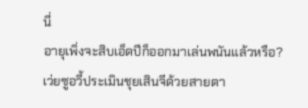นี่
อายุเพิ่งจะสิบเอ็ดปีก็ออกมาเล่นพนันแล้วหรือ?
เว่ยซูอวี้ประเมินชุยเสินจีด้วยสายตา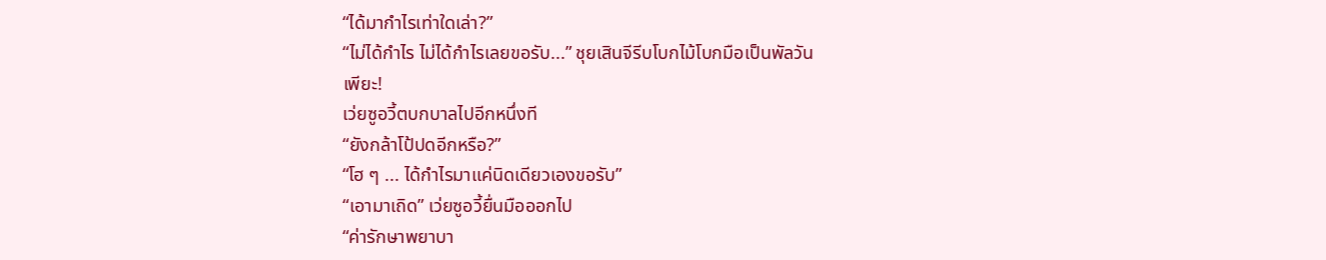“ได้มากำไรเท่าใดเล่า?”
“ไม่ได้กำไร ไม่ได้กำไรเลยขอรับ...” ชุยเสินจีรีบโบกไม้โบกมือเป็นพัลวัน
เพียะ!
เว่ยซูอวี้ตบกบาลไปอีกหนึ่งที
“ยังกล้าโป้ปดอีกหรือ?”
“โฮ ๆ ... ได้กำไรมาแค่นิดเดียวเองขอรับ”
“เอามาเถิด” เว่ยซูอวี้ยื่นมือออกไป
“ค่ารักษาพยาบา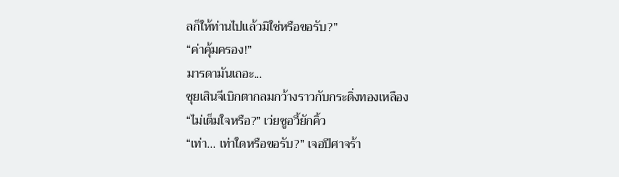ลก็ให้ท่านไปแล้วมิใช่หรือขอรับ?”
“ค่าคุ้มครอง!”
มารดามันเถอะ...
ชุยเสินจีเบิกตากลมกว้างราวกับกระดิ่งทองเหลือง
“ไม่เต็มใจหรือ?” เว่ยซูอวี้ยักคิ้ว
“เท่า... เท่าใดหรือขอรับ?” เจอปีศาจร้า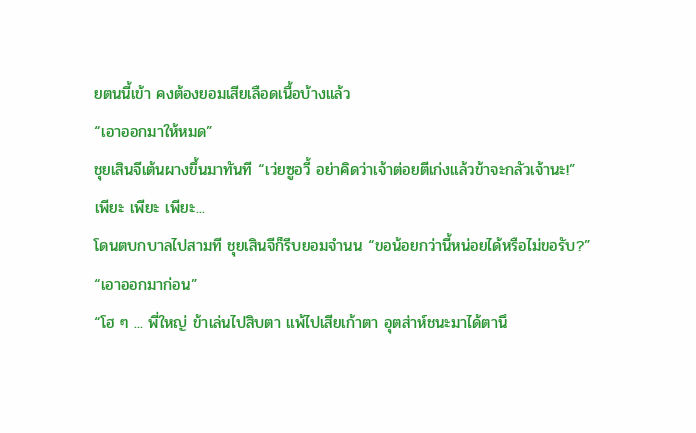ยตนนี้เข้า คงต้องยอมเสียเลือดเนื้อบ้างแล้ว
“เอาออกมาให้หมด”
ชุยเสินจีเต้นผางขึ้นมาทันที “เว่ยซูอวี้ อย่าคิดว่าเจ้าต่อยตีเก่งแล้วข้าจะกลัวเจ้านะ!”
เพียะ เพียะ เพียะ...
โดนตบกบาลไปสามที ชุยเสินจีก็รีบยอมจำนน “ขอน้อยกว่านี้หน่อยได้หรือไม่ขอรับ?”
“เอาออกมาก่อน”
“โฮ ๆ ... พี่ใหญ่ ข้าเล่นไปสิบตา แพ้ไปเสียเก้าตา อุตส่าห์ชนะมาได้ตานึ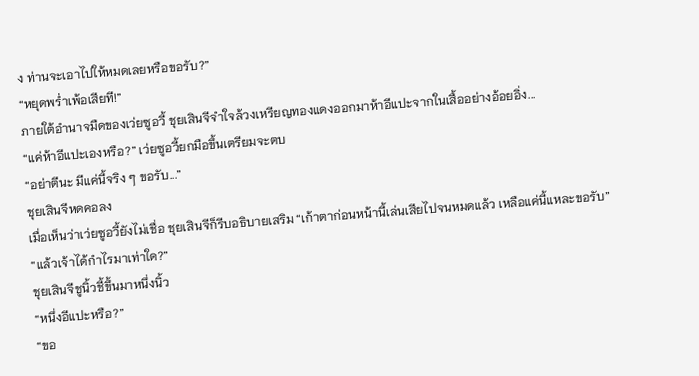ง ท่านจะเอาไปให้หมดเลยหรือขอรับ?”
“หยุดพร่ำเพ้อเสียที!”
ภายใต้อำนาจมืดของเว่ยซูอวี้ ชุยเสินจีจำใจล้วงเหรียญทองแดงออกมาห้าอีแปะจากในเสื้ออย่างอ้อยอิ่ง...
“แค่ห้าอีแปะเองหรือ?” เว่ยซูอวี้ยกมือขึ้นเตรียมจะตบ
“อย่าตีนะ มีแค่นี้จริง ๆ ขอรับ...”
ชุยเสินจีหดคอลง
เมื่อเห็นว่าเว่ยซูอวี้ยังไม่เชื่อ ชุยเสินจีก็รีบอธิบายเสริม “เก้าตาก่อนหน้านี้เล่นเสียไปจนหมดแล้ว เหลือแค่นี้แหละขอรับ”
“แล้วเจ้าได้กำไรมาเท่าใด?”
ชุยเสินจีชูนิ้วชี้ขึ้นมาหนึ่งนิ้ว
“หนึ่งอีแปะหรือ?”
“ขอ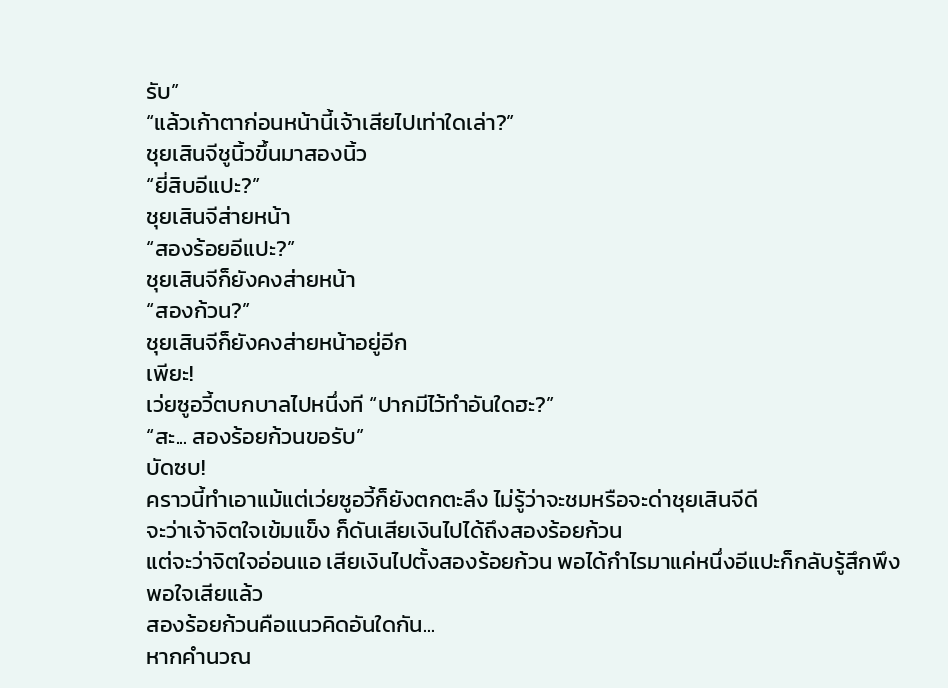รับ”
“แล้วเก้าตาก่อนหน้านี้เจ้าเสียไปเท่าใดเล่า?”
ชุยเสินจีชูนิ้วขึ้นมาสองนิ้ว
“ยี่สิบอีแปะ?”
ชุยเสินจีส่ายหน้า
“สองร้อยอีแปะ?”
ชุยเสินจีก็ยังคงส่ายหน้า
“สองก้วน?”
ชุยเสินจีก็ยังคงส่ายหน้าอยู่อีก
เพียะ!
เว่ยซูอวี้ตบกบาลไปหนึ่งที “ปากมีไว้ทำอันใดฮะ?”
“สะ... สองร้อยก้วนขอรับ”
บัดซบ!
คราวนี้ทำเอาแม้แต่เว่ยซูอวี้ก็ยังตกตะลึง ไม่รู้ว่าจะชมหรือจะด่าชุยเสินจีดี
จะว่าเจ้าจิตใจเข้มแข็ง ก็ดันเสียเงินไปได้ถึงสองร้อยก้วน
แต่จะว่าจิตใจอ่อนแอ เสียเงินไปตั้งสองร้อยก้วน พอได้กำไรมาแค่หนึ่งอีแปะก็กลับรู้สึกพึงพอใจเสียแล้ว
สองร้อยก้วนคือแนวคิดอันใดกัน...
หากคำนวณ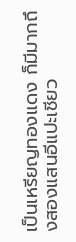เป็นเหรียญทองแดง ก็มีมากถึงสองแสนอีแปะเชียว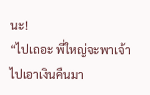นะ!
“ไปเถอะ พี่ใหญ่จะพาเจ้าไปเอาเงินคืนมา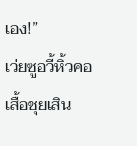เอง!”
เว่ยซูอวี้หิ้วคอเสื้อชุยเสิน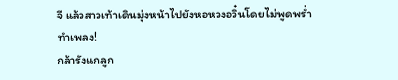จี แล้วสาวเท้าเดินมุ่งหน้าไปยังหอหวงอวิ๋นโดยไม่พูดพร่ำทำเพลง!
กล้ารังแกลูก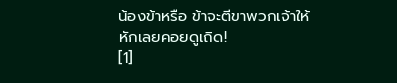น้องข้าหรือ ข้าจะตีขาพวกเจ้าให้หักเลยคอยดูเถิด!
[1]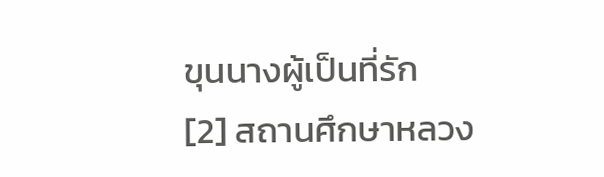ขุนนางผู้เป็นที่รัก
[2] สถานศึกษาหลวง